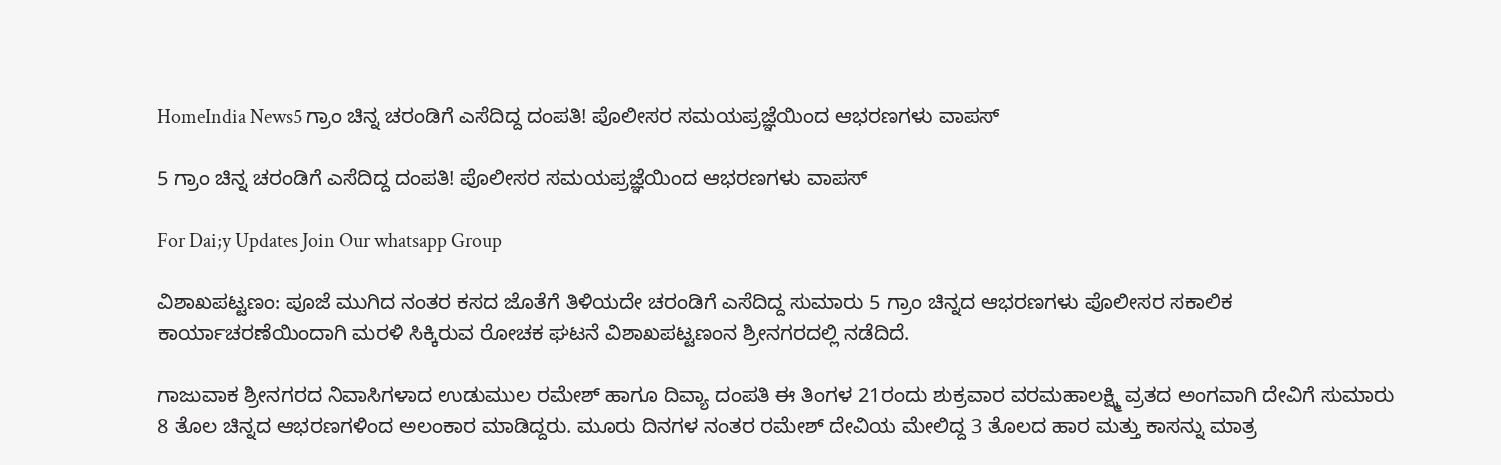HomeIndia News5 ಗ್ರಾಂ ಚಿನ್ನ ಚರಂಡಿಗೆ ಎಸೆದಿದ್ದ ದಂಪತಿ! ಪೊಲೀಸರ ಸಮಯಪ್ರಜ್ಞೆಯಿಂದ ಆಭರಣಗಳು ವಾಪಸ್

5 ಗ್ರಾಂ ಚಿನ್ನ ಚರಂಡಿಗೆ ಎಸೆದಿದ್ದ ದಂಪತಿ! ಪೊಲೀಸರ ಸಮಯಪ್ರಜ್ಞೆಯಿಂದ ಆಭರಣಗಳು ವಾಪಸ್

For Dai;y Updates Join Our whatsapp Group

ವಿಶಾಖಪಟ್ಟಣಂ: ಪೂಜೆ ಮುಗಿದ ನಂತರ ಕಸದ ಜೊತೆಗೆ ತಿಳಿಯದೇ ಚರಂಡಿಗೆ ಎಸೆದಿದ್ದ ಸುಮಾರು 5 ಗ್ರಾಂ ಚಿನ್ನದ ಆಭರಣಗಳು ಪೊಲೀಸರ ಸಕಾಲಿಕ ಕಾರ್ಯಾಚರಣೆಯಿಂದಾಗಿ ಮರಳಿ ಸಿಕ್ಕಿರುವ ರೋಚಕ ಘಟನೆ ವಿಶಾಖಪಟ್ಟಣಂನ ಶ್ರೀನಗರದಲ್ಲಿ ನಡೆದಿದೆ.

ಗಾಜುವಾಕ ಶ್ರೀನಗರದ ನಿವಾಸಿಗಳಾದ ಉಡುಮುಲ ರಮೇಶ್ ಹಾಗೂ ದಿವ್ಯಾ ದಂಪತಿ ಈ ತಿಂಗಳ 21ರಂದು ಶುಕ್ರವಾರ ವರಮಹಾಲಕ್ಷ್ಮಿ ವ್ರತದ ಅಂಗವಾಗಿ ದೇವಿಗೆ ಸುಮಾರು 8 ತೊಲ ಚಿನ್ನದ ಆಭರಣಗಳಿಂದ ಅಲಂಕಾರ ಮಾಡಿದ್ದರು. ಮೂರು ದಿನಗಳ ನಂತರ ರಮೇಶ್ ದೇವಿಯ ಮೇಲಿದ್ದ 3 ತೊಲದ ಹಾರ ಮತ್ತು ಕಾಸನ್ನು ಮಾತ್ರ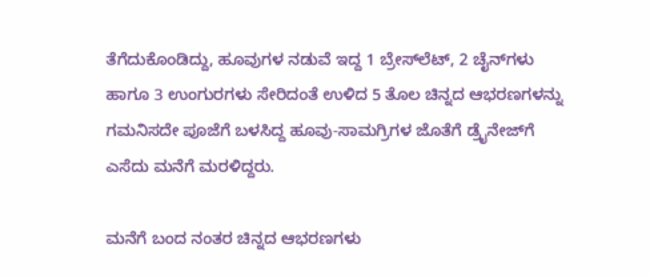ತೆಗೆದುಕೊಂಡಿದ್ದು, ಹೂವುಗಳ ನಡುವೆ ಇದ್ದ 1 ಬ್ರೇಸ್‌ಲೆಟ್, 2 ಚೈನ್‌ಗಳು ಹಾಗೂ 3 ಉಂಗುರಗಳು ಸೇರಿದಂತೆ ಉಳಿದ 5 ತೊಲ ಚಿನ್ನದ ಆಭರಣಗಳನ್ನು ಗಮನಿಸದೇ ಪೂಜೆಗೆ ಬಳಸಿದ್ದ ಹೂವು-ಸಾಮಗ್ರಿಗಳ ಜೊತೆಗೆ ಡ್ರೈನೇಜ್‌ಗೆ ಎಸೆದು ಮನೆಗೆ ಮರಳಿದ್ದರು.

ಮನೆಗೆ ಬಂದ ನಂತರ ಚಿನ್ನದ ಆಭರಣಗಳು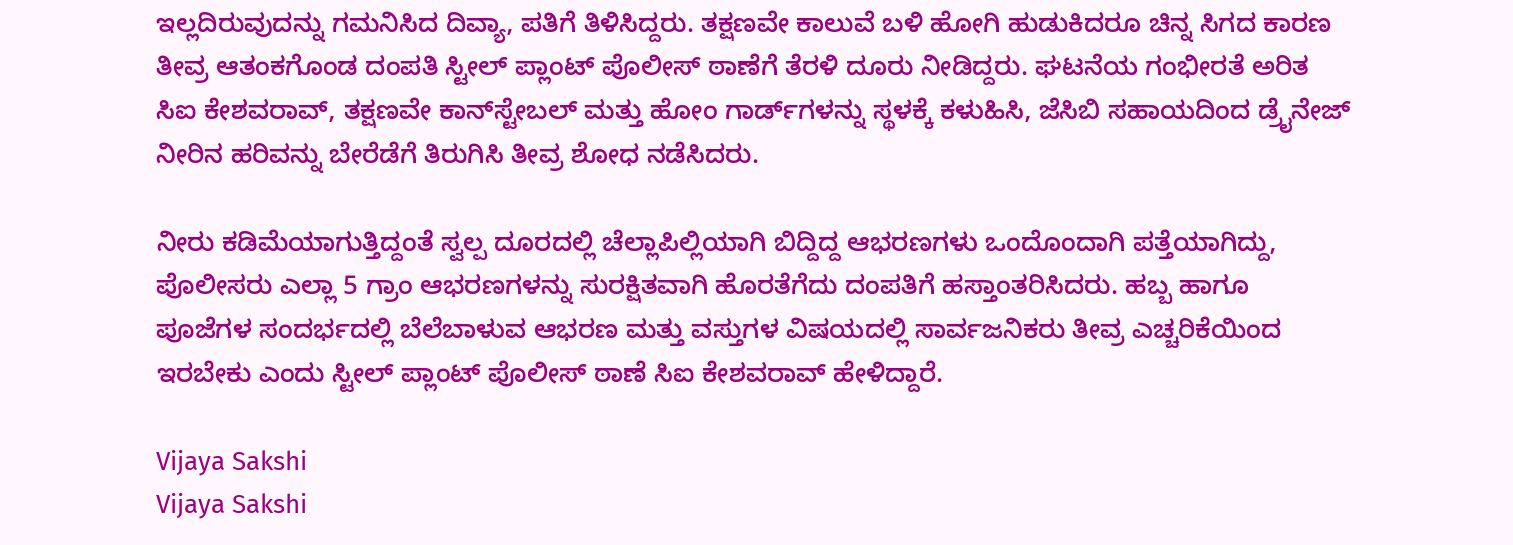ಇಲ್ಲದಿರುವುದನ್ನು ಗಮನಿಸಿದ ದಿವ್ಯಾ, ಪತಿಗೆ ತಿಳಿಸಿದ್ದರು. ತಕ್ಷಣವೇ ಕಾಲುವೆ ಬಳಿ ಹೋಗಿ ಹುಡುಕಿದರೂ ಚಿನ್ನ ಸಿಗದ ಕಾರಣ ತೀವ್ರ ಆತಂಕಗೊಂಡ ದಂಪತಿ ಸ್ಟೀಲ್ ಪ್ಲಾಂಟ್ ಪೊಲೀಸ್ ಠಾಣೆಗೆ ತೆರಳಿ ದೂರು ನೀಡಿದ್ದರು. ಘಟನೆಯ ಗಂಭೀರತೆ ಅರಿತ ಸಿಐ ಕೇಶವರಾವ್, ತಕ್ಷಣವೇ ಕಾನ್‌ಸ್ಟೇಬಲ್ ಮತ್ತು ಹೋಂ ಗಾರ್ಡ್‌ಗಳನ್ನು ಸ್ಥಳಕ್ಕೆ ಕಳುಹಿಸಿ, ಜೆಸಿಬಿ ಸಹಾಯದಿಂದ ಡ್ರೈನೇಜ್ ನೀರಿನ ಹರಿವನ್ನು ಬೇರೆಡೆಗೆ ತಿರುಗಿಸಿ ತೀವ್ರ ಶೋಧ ನಡೆಸಿದರು.

ನೀರು ಕಡಿಮೆಯಾಗುತ್ತಿದ್ದಂತೆ ಸ್ವಲ್ಪ ದೂರದಲ್ಲಿ ಚೆಲ್ಲಾಪಿಲ್ಲಿಯಾಗಿ ಬಿದ್ದಿದ್ದ ಆಭರಣಗಳು ಒಂದೊಂದಾಗಿ ಪತ್ತೆಯಾಗಿದ್ದು, ಪೊಲೀಸರು ಎಲ್ಲಾ 5 ಗ್ರಾಂ ಆಭರಣಗಳನ್ನು ಸುರಕ್ಷಿತವಾಗಿ ಹೊರತೆಗೆದು ದಂಪತಿಗೆ ಹಸ್ತಾಂತರಿಸಿದರು. ಹಬ್ಬ ಹಾಗೂ ಪೂಜೆಗಳ ಸಂದರ್ಭದಲ್ಲಿ ಬೆಲೆಬಾಳುವ ಆಭರಣ ಮತ್ತು ವಸ್ತುಗಳ ವಿಷಯದಲ್ಲಿ ಸಾರ್ವಜನಿಕರು ತೀವ್ರ ಎಚ್ಚರಿಕೆಯಿಂದ ಇರಬೇಕು ಎಂದು ಸ್ಟೀಲ್ ಪ್ಲಾಂಟ್ ಪೊಲೀಸ್ ಠಾಣೆ ಸಿಐ ಕೇಶವರಾವ್ ಹೇಳಿದ್ದಾರೆ.

Vijaya Sakshi
Vijaya Sakshi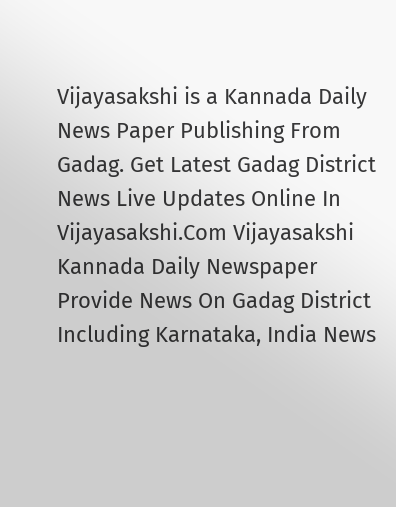Vijayasakshi is a Kannada Daily News Paper Publishing From Gadag. Get Latest Gadag District News Live Updates Online In Vijayasakshi.Com Vijayasakshi Kannada Daily Newspaper Provide News On Gadag District Including Karnataka, India News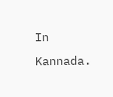In Kannada.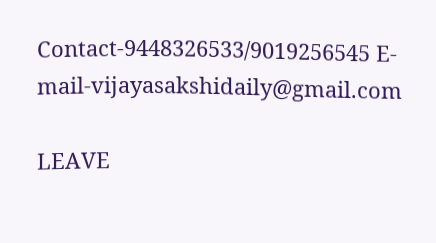Contact-9448326533/9019256545 E-mail-vijayasakshidaily@gmail.com

LEAVE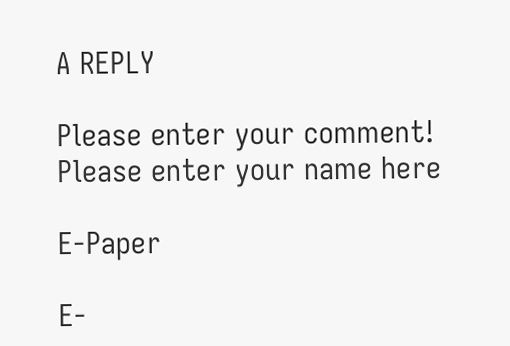A REPLY

Please enter your comment!
Please enter your name here

E-Paper

E-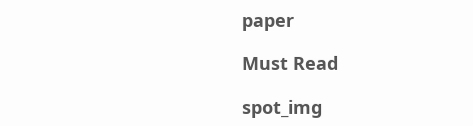paper

Must Read

spot_img